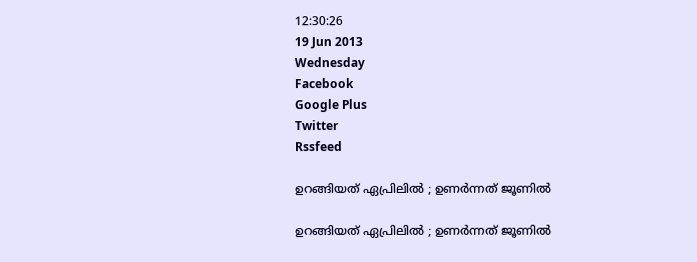12:30:26
19 Jun 2013
Wednesday
Facebook
Google Plus
Twitter
Rssfeed

ഉറങ്ങിയത് ഏപ്രിലില്‍ ; ഉണര്‍ന്നത് ജൂണില്‍

ഉറങ്ങിയത് ഏപ്രിലില്‍ ; ഉണര്‍ന്നത് ജൂണില്‍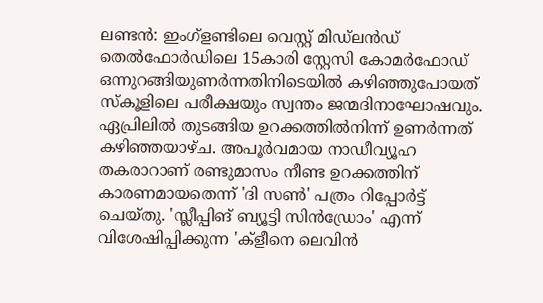ലണ്ടന്‍: ഇംഗ്ളണ്ടിലെ വെസ്റ്റ് മിഡ്ലന്‍ഡ് തെല്‍ഫോര്‍ഡിലെ 15കാരി സ്റ്റേസി കോമര്‍ഫോഡ് ഒന്നുറങ്ങിയുണര്‍ന്നതിനിടെയില്‍ കഴിഞ്ഞുപോയത് സ്കൂളിലെ പരീക്ഷയും സ്വന്തം ജന്മദിനാഘോഷവും.
ഏപ്രിലില്‍ തുടങ്ങിയ ഉറക്കത്തില്‍നിന്ന് ഉണര്‍ന്നത് കഴിഞ്ഞയാഴ്ച. അപൂര്‍വമായ നാഡീവ്യൂഹ തകരാറാണ് രണ്ടുമാസം നീണ്ട ഉറക്കത്തിന് കാരണമായതെന്ന് 'ദി സണ്‍' പത്രം റിപ്പോര്‍ട്ട് ചെയ്തു. 'സ്ലീപ്പിങ് ബ്യൂട്ടി സിന്‍ഡ്രോം' എന്ന് വിശേഷിപ്പിക്കുന്ന 'ക്ളീനെ ലെവിന്‍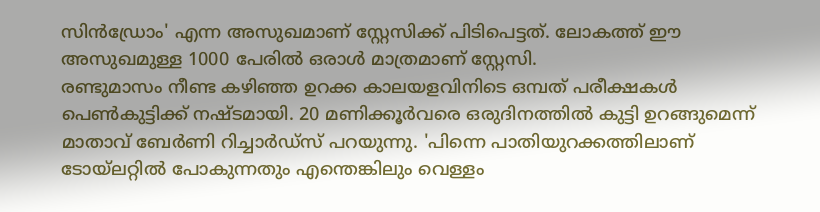സിന്‍ഡ്രോം' എന്ന അസുഖമാണ് സ്റ്റേസിക്ക് പിടിപെട്ടത്. ലോകത്ത് ഈ അസുഖമുള്ള 1000 പേരില്‍ ഒരാള്‍ മാത്രമാണ് സ്റ്റേസി.
രണ്ടുമാസം നീണ്ട കഴിഞ്ഞ ഉറക്ക കാലയളവിനിടെ ഒമ്പത് പരീക്ഷകള്‍ പെണ്‍കുട്ടിക്ക് നഷ്ടമായി. 20 മണിക്കൂര്‍വരെ ഒരുദിനത്തില്‍ കുട്ടി ഉറങ്ങുമെന്ന് മാതാവ് ബേര്‍ണി റിച്ചാര്‍ഡ്സ് പറയുന്നു. 'പിന്നെ പാതിയുറക്കത്തിലാണ് ടോയ്ലറ്റില്‍ പോകുന്നതും എന്തെങ്കിലും വെള്ളം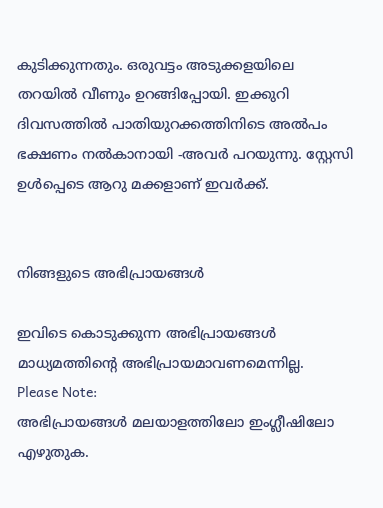കുടിക്കുന്നതും. ഒരുവട്ടം അടുക്കളയിലെ തറയില്‍ വീണും ഉറങ്ങിപ്പോയി. ഇക്കുറി ദിവസത്തില്‍ പാതിയുറക്കത്തിനിടെ അല്‍പം ഭക്ഷണം നല്‍കാനായി -അവര്‍ പറയുന്നു. സ്റ്റേസി ഉള്‍പ്പെടെ ആറു മക്കളാണ് ഇവര്‍ക്ക്.


നിങ്ങളുടെ അഭിപ്രായങ്ങള്‍

ഇവിടെ കൊടുക്കുന്ന അഭിപ്രായങ്ങള്‍ മാധ്യമത്തിന്റെ അഭിപ്രായമാവണമെന്നില്ല.
Please Note:
അഭിപ്രായങ്ങള്‍ മലയാളത്തിലോ ഇംഗ്ലീഷിലോ എഴുതുക.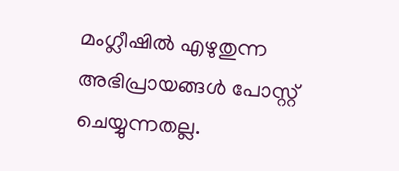മംഗ്ലീഷില്‍ എഴുതുന്ന അഭിപ്രായങ്ങള്‍ പോസ്റ്റ് ചെയ്യുന്നതല്ല.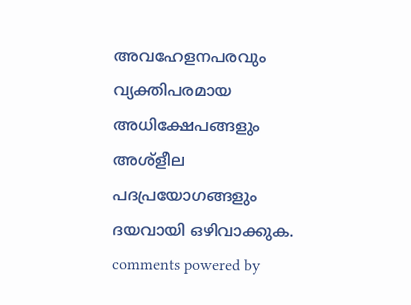അവഹേളനപരവും വ്യക്തിപരമായ അധിക്ഷേപങ്ങളും അശ്ളീല പദപ്രയോഗങ്ങളും ദയവായി ഒഴിവാക്കുക.
comments powered by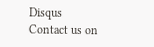Disqus
Contact us on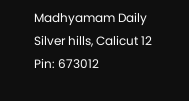Madhyamam Daily
Silver hills, Calicut 12
Pin: 673012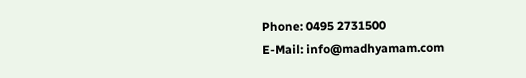Phone: 0495 2731500
E-Mail: info@madhyamam.com